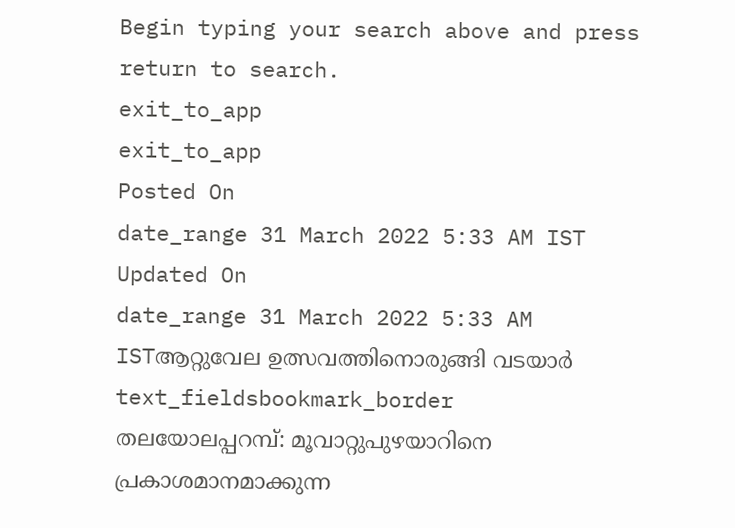Begin typing your search above and press return to search.
exit_to_app
exit_to_app
Posted On
date_range 31 March 2022 5:33 AM IST Updated On
date_range 31 March 2022 5:33 AM ISTആറ്റുവേല ഉത്സവത്തിനൊരുങ്ങി വടയാർ
text_fieldsbookmark_border
തലയോലപ്പറമ്പ്: മൂവാറ്റുപുഴയാറിനെ പ്രകാശമാനമാക്കുന്ന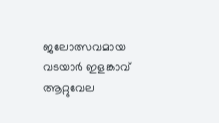ജലോത്സവമായ വടയാർ ഇളങ്കാവ് ആറ്റുവേല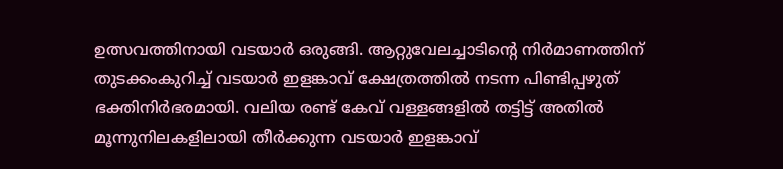ഉത്സവത്തിനായി വടയാർ ഒരുങ്ങി. ആറ്റുവേലച്ചാടിന്റെ നിർമാണത്തിന് തുടക്കംകുറിച്ച് വടയാർ ഇളങ്കാവ് ക്ഷേത്രത്തിൽ നടന്ന പിണ്ടിപ്പഴുത് ഭക്തിനിർഭരമായി. വലിയ രണ്ട് കേവ് വള്ളങ്ങളിൽ തട്ടിട്ട് അതിൽ മൂന്നുനിലകളിലായി തീർക്കുന്ന വടയാർ ഇളങ്കാവ്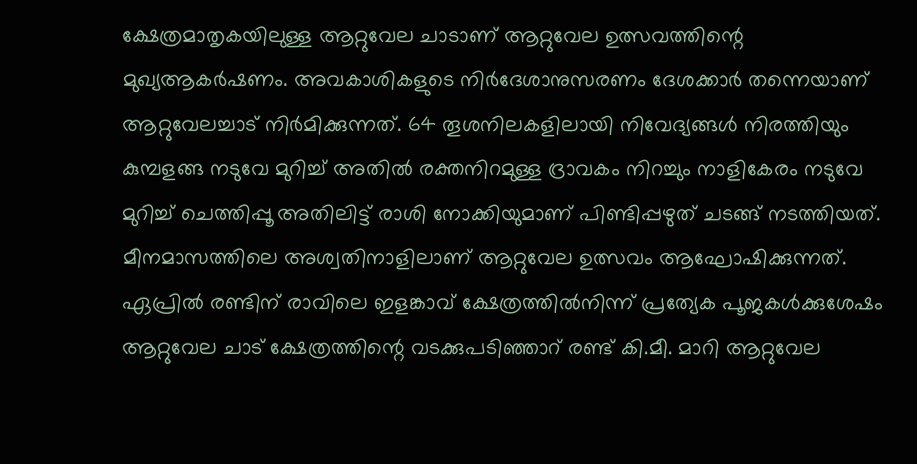ക്ഷേത്രമാതൃകയിലുള്ള ആറ്റുവേല ചാടാണ് ആറ്റുവേല ഉത്സവത്തിന്റെ മുഖ്യആകർഷണം. അവകാശികളുടെ നിർദേശാനുസരണം ദേശക്കാർ തന്നെയാണ് ആറ്റുവേലച്ചാട് നിർമിക്കുന്നത്. 64 തൂശനിലകളിലായി നിവേദ്യങ്ങൾ നിരത്തിയും കുമ്പളങ്ങ നടുവേ മുറിച്ച് അതിൽ രക്തനിറമുള്ള ദ്രാവകം നിറച്ചും നാളികേരം നടുവേ മുറിച്ച് ചെത്തിപ്പൂ അതിലിട്ട് രാശി നോക്കിയുമാണ് പിണ്ടിപ്പഴുത് ചടങ്ങ് നടത്തിയത്. മീനമാസത്തിലെ അശ്വതിനാളിലാണ് ആറ്റുവേല ഉത്സവം ആഘോഷിക്കുന്നത്. ഏപ്രിൽ രണ്ടിന് രാവിലെ ഇളങ്കാവ് ക്ഷേത്രത്തിൽനിന്ന് പ്രത്യേക പൂജകൾക്കുശേഷം ആറ്റുവേല ചാട് ക്ഷേത്രത്തിന്റെ വടക്കുപടിഞ്ഞാറ് രണ്ട് കി.മീ. മാറി ആറ്റുവേല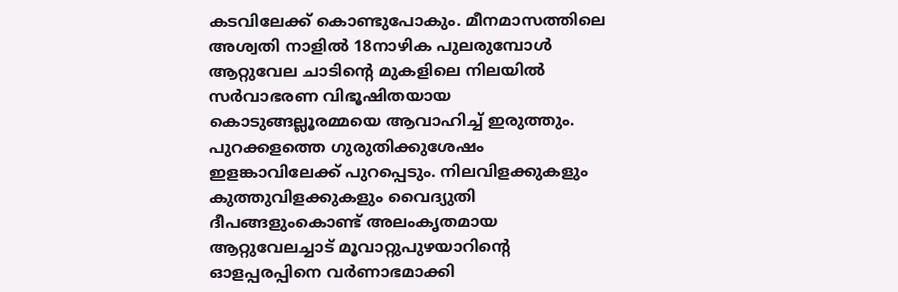കടവിലേക്ക് കൊണ്ടുപോകും. മീനമാസത്തിലെ അശ്വതി നാളിൽ 18നാഴിക പുലരുമ്പോൾ ആറ്റുവേല ചാടിന്റെ മുകളിലെ നിലയിൽ സർവാഭരണ വിഭൂഷിതയായ കൊടുങ്ങല്ലൂരമ്മയെ ആവാഹിച്ച് ഇരുത്തും. പുറക്കളത്തെ ഗുരുതിക്കുശേഷം ഇളങ്കാവിലേക്ക് പുറപ്പെടും. നിലവിളക്കുകളും കുത്തുവിളക്കുകളും വൈദ്യുതി ദീപങ്ങളുംകൊണ്ട് അലംകൃതമായ ആറ്റുവേലച്ചാട് മൂവാറ്റുപുഴയാറിന്റെ ഓളപ്പരപ്പിനെ വർണാഭമാക്കി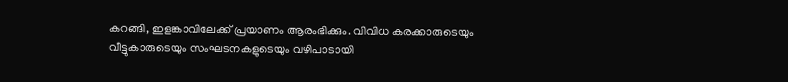കറങ്ങി, ഇളങ്കാവിലേക്ക് പ്രയാണം ആരംഭിക്കും. വിവിധ കരക്കാരുടെയും വീട്ടുകാരുടെയും സംഘടനകളുടെയും വഴിപാടായി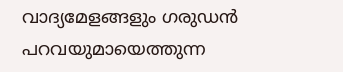വാദ്യമേളങ്ങളും ഗരുഡൻ പറവയുമായെത്തുന്ന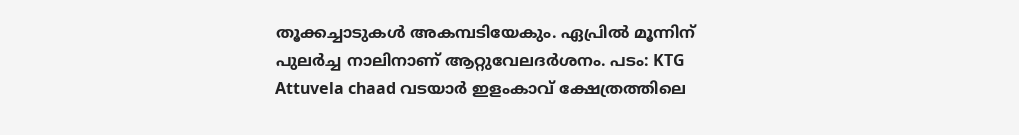തൂക്കച്ചാടുകൾ അകമ്പടിയേകും. ഏപ്രിൽ മൂന്നിന് പുലർച്ച നാലിനാണ് ആറ്റുവേലദർശനം. പടം: KTG Attuvela chaad വടയാർ ഇളംകാവ് ക്ഷേത്രത്തിലെ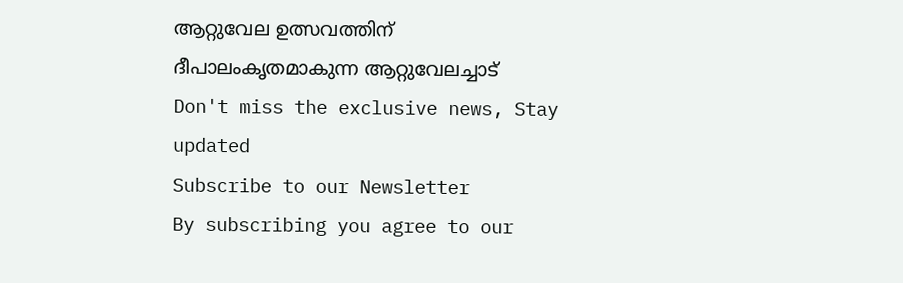ആറ്റുവേല ഉത്സവത്തിന് ദീപാലംകൃതമാകുന്ന ആറ്റുവേലച്ചാട്
Don't miss the exclusive news, Stay updated
Subscribe to our Newsletter
By subscribing you agree to our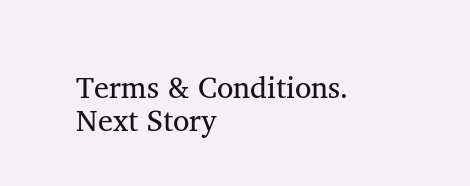Terms & Conditions.
Next Story